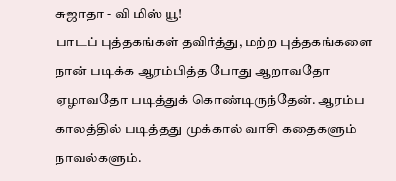சுஜாதா - வி மிஸ் யூ!
பாடப் புத்தகங்கள் தவிர்த்து, மற்ற புத்தகங்களை நான் படிக்க ஆரம்பித்த போது ஆறாவதோ ஏழாவதோ படித்துக் கொண்டிருந்தேன். ஆரம்ப காலத்தில் படித்தது முக்கால் வாசி கதைகளும் நாவல்களும்.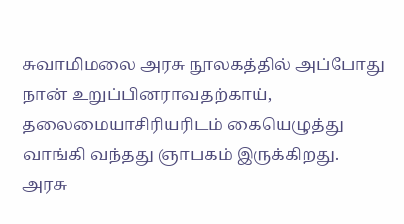சுவாமிமலை அரசு நூலகத்தில் அப்போது நான் உறுப்பினராவதற்காய், தலைமையாசிரியரிடம் கையெழுத்து வாங்கி வந்தது ஞாபகம் இருக்கிறது.
அரசு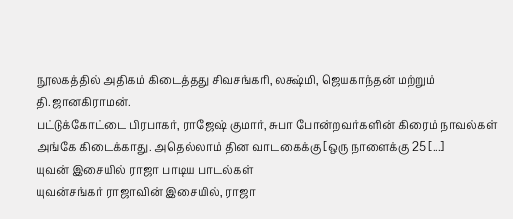நூலகத்தில் அதிகம் கிடைத்தது சிவசங்கரி, லக்ஷ்மி, ஜெயகாந்தன் மற்றும் தி.ஜானகிராமன்.
பட்டுக்கோட்டை பிரபாகர், ராஜேஷ் குமார், சுபா போன்றவர்களின் கிரைம் நாவல்கள் அங்கே கிடைக்காது. அதெல்லாம் தின வாடகைக்கு [ஒரு நாளைக்கு 25 [...]
யுவன் இசையில் ராஜா பாடிய பாடல்கள்
யுவன்சங்கர் ராஜாவின் இசையில், ராஜா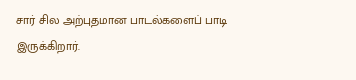சார் சில அற்புதமான பாடல்களைப் பாடி இருக்கிறார்.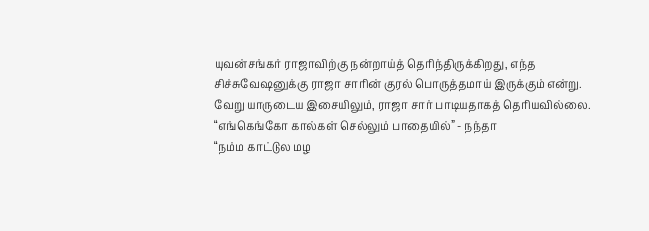யுவன்சங்கர் ராஜாவிற்கு நன்றாய்த் தெரிந்திருக்கிறது, எந்த சிச்சுவேஷனுக்கு ராஜா சாரின் குரல் பொருத்தமாய் இருக்கும் என்று. வேறு யாருடைய இசையிலும், ராஜா சார் பாடியதாகத் தெரியவில்லை.
“எங்கெங்கோ கால்கள் செல்லும் பாதையில்” - நந்தா
“நம்ம காட்டுல மழ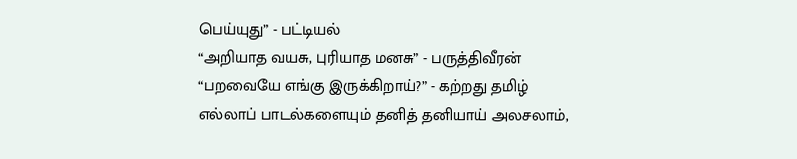பெய்யுது” - பட்டியல்
“அறியாத வயசு, புரியாத மனசு” - பருத்திவீரன்
“பறவையே எங்கு இருக்கிறாய்?” - கற்றது தமிழ்
எல்லாப் பாடல்களையும் தனித் தனியாய் அலசலாம்,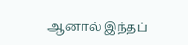ஆனால் இந்தப்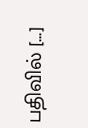பதிவில் [...]